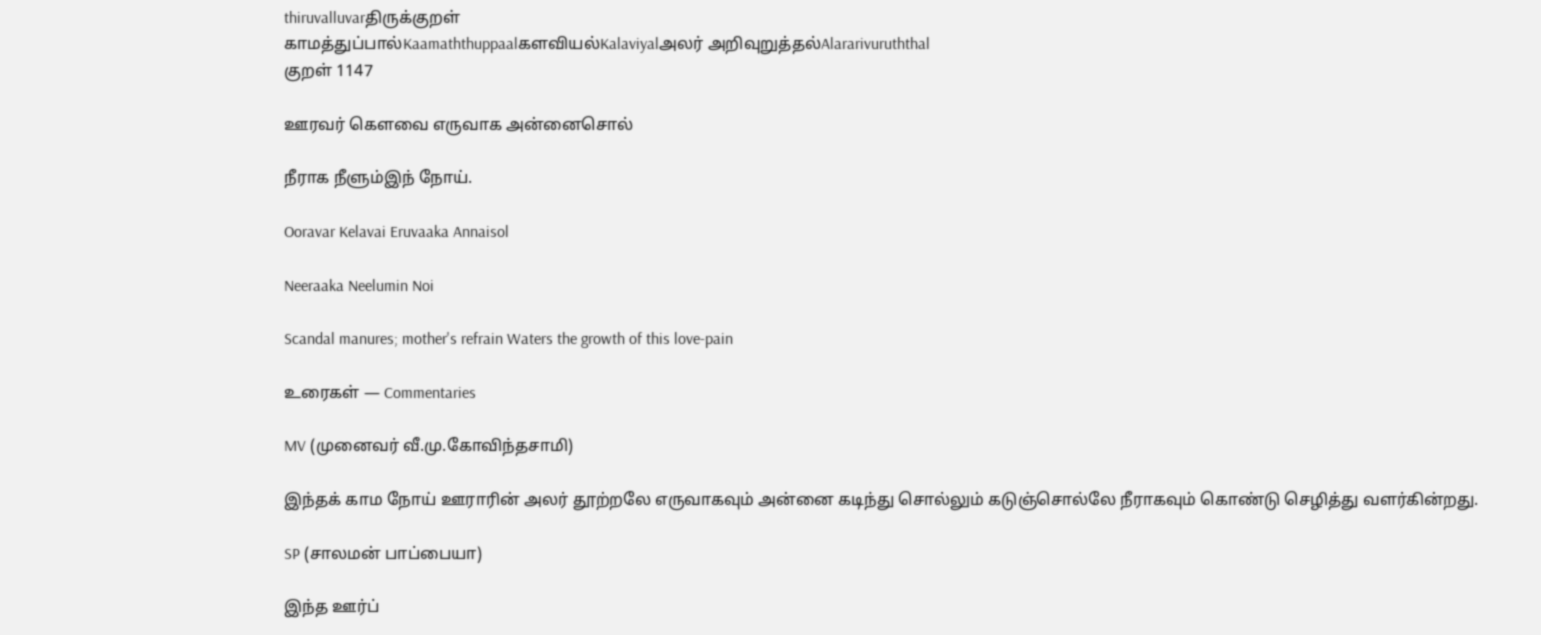thiruvalluvarதிருக்குறள்
காமத்துப்பால்Kaamaththuppaalகளவியல்Kalaviyalஅலர் அறிவுறுத்தல்Alararivuruththal
குறள் 1147

ஊரவர் கெளவை எருவாக அன்னைசொல்

நீராக நீளும்இந் நோய்.

Ooravar Kelavai Eruvaaka Annaisol

Neeraaka Neelumin Noi

Scandal manures; mother's refrain Waters the growth of this love-pain

உரைகள் — Commentaries

MV (முனைவர் வீ.மு.கோவிந்தசாமி)

இந்தக் காம நோய் ஊராரின் அலர் தூற்றலே எருவாகவும் அன்னை கடிந்து சொல்லும் கடுஞ்சொல்லே நீராகவும் கொண்டு செழித்து வளர்கின்றது.

SP (சாலமன் பாப்பையா)

இந்த ஊர்ப்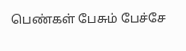பெண்கள் பேசும் பேச்சே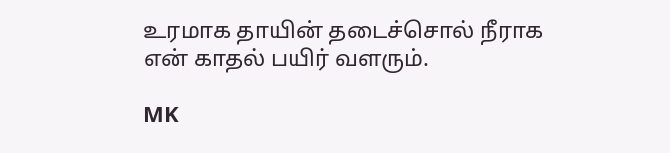உரமாக தாயின் தடைச்சொல் நீராக என் காதல் பயிர் வளரும்.

MK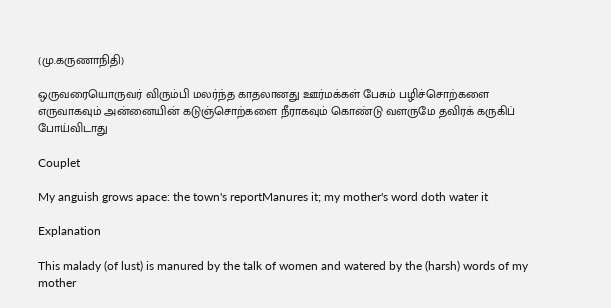(மு.கருணாநிதி)

ஒருவரையொருவர் விரும்பி மலர்ந்த காதலானது ஊர்மக்கள் பேசும் பழிச்சொற்களை எருவாகவும் அன்னையின் கடுஞ்சொற்களை நீராகவும் கொண்டு வளருமே தவிரக் கருகிப் போய்விடாது

Couplet

My anguish grows apace: the town's reportManures it; my mother's word doth water it

Explanation

This malady (of lust) is manured by the talk of women and watered by the (harsh) words of my mother